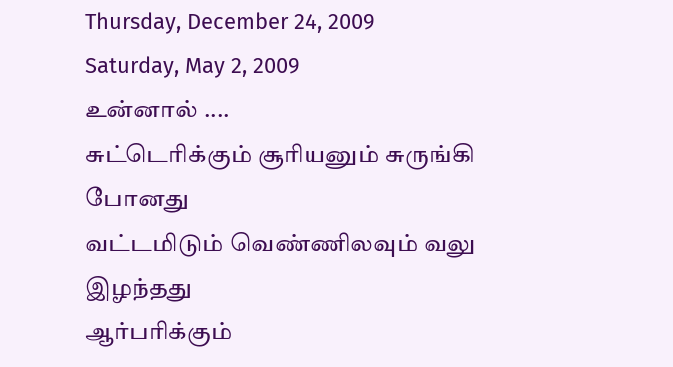Thursday, December 24, 2009
Saturday, May 2, 2009
உன்னால் ....
சுட்டெரிக்கும் சூரியனும் சுருங்கி போனது
வட்டமிடும் வெண்ணிலவும் வலு இழந்தது
ஆர்பரிக்கும்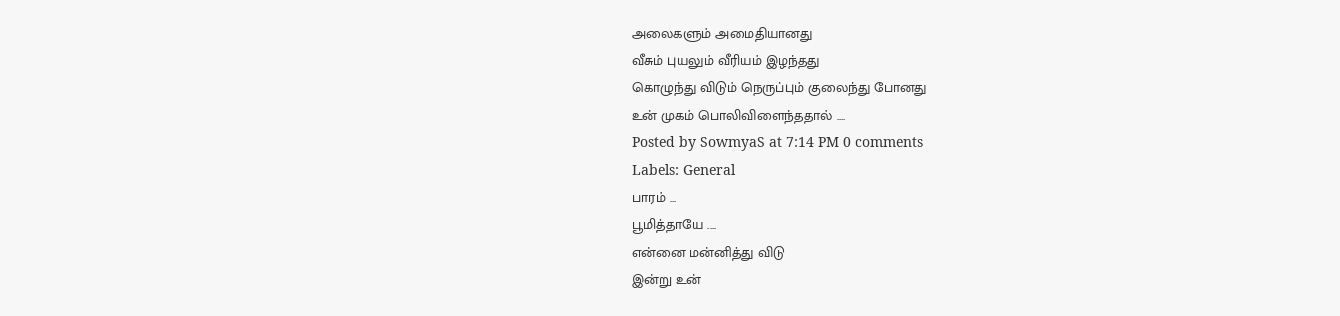அலைகளும் அமைதியானது
வீசும் புயலும் வீரியம் இழந்தது
கொழுந்து விடும் நெருப்பும் குலைந்து போனது
உன் முகம் பொலிவிளைந்ததால் ....
Posted by SowmyaS at 7:14 PM 0 comments
Labels: General
பாரம் ...
பூமித்தாயே ....
என்னை மன்னித்து விடு
இன்று உன்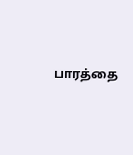பாரத்தை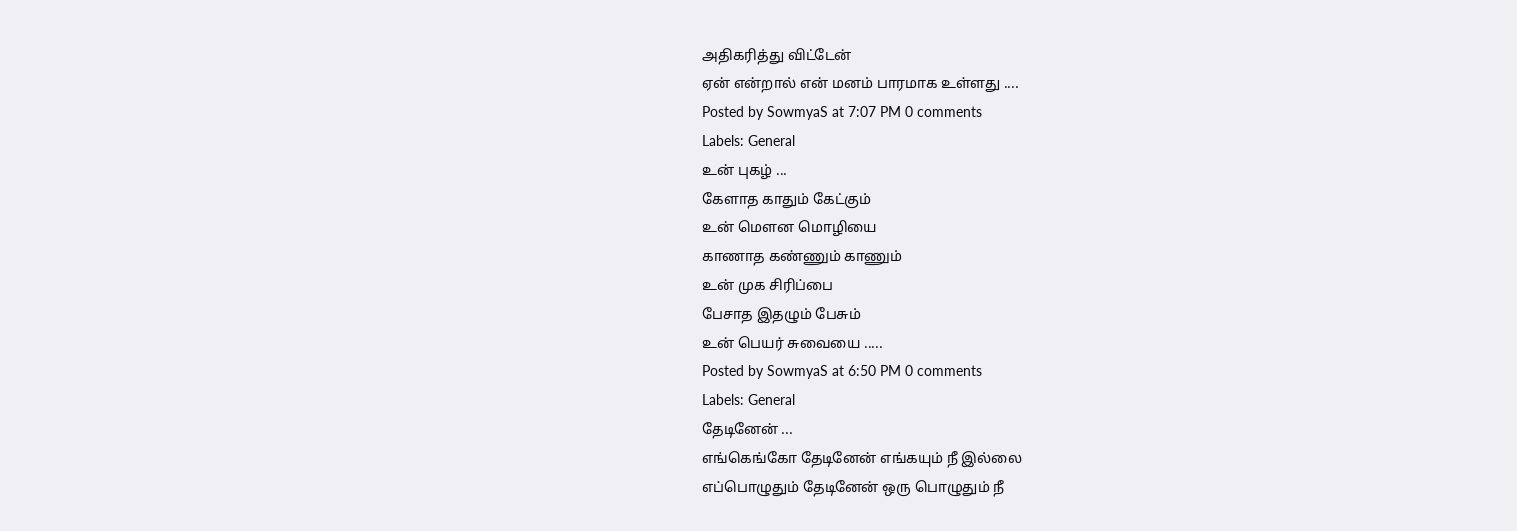அதிகரித்து விட்டேன்
ஏன் என்றால் என் மனம் பாரமாக உள்ளது ....
Posted by SowmyaS at 7:07 PM 0 comments
Labels: General
உன் புகழ் ...
கேளாத காதும் கேட்கும்
உன் மௌன மொழியை
காணாத கண்ணும் காணும்
உன் முக சிரிப்பை
பேசாத இதழும் பேசும்
உன் பெயர் சுவையை .....
Posted by SowmyaS at 6:50 PM 0 comments
Labels: General
தேடினேன் ...
எங்கெங்கோ தேடினேன் எங்கயும் நீ இல்லை
எப்பொழுதும் தேடினேன் ஒரு பொழுதும் நீ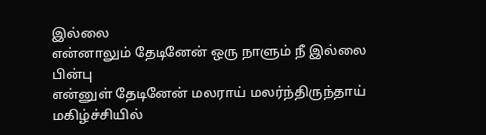இல்லை
என்னாலும் தேடினேன் ஒரு நாளும் நீ இல்லை
பின்பு
என்னுள் தேடினேன் மலராய் மலர்ந்திருந்தாய்
மகிழ்ச்சியில்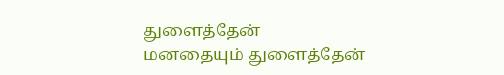துளைத்தேன்
மனதையும் துளைத்தேன்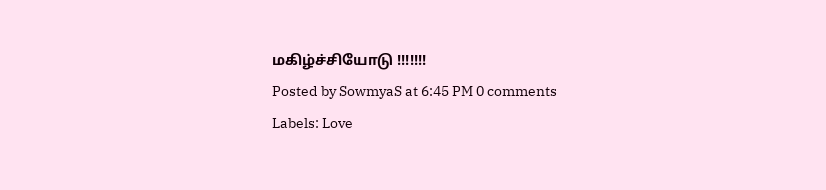மகிழ்ச்சியோடு !!!!!!!
Posted by SowmyaS at 6:45 PM 0 comments
Labels: Love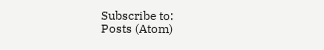Subscribe to:
Posts (Atom)